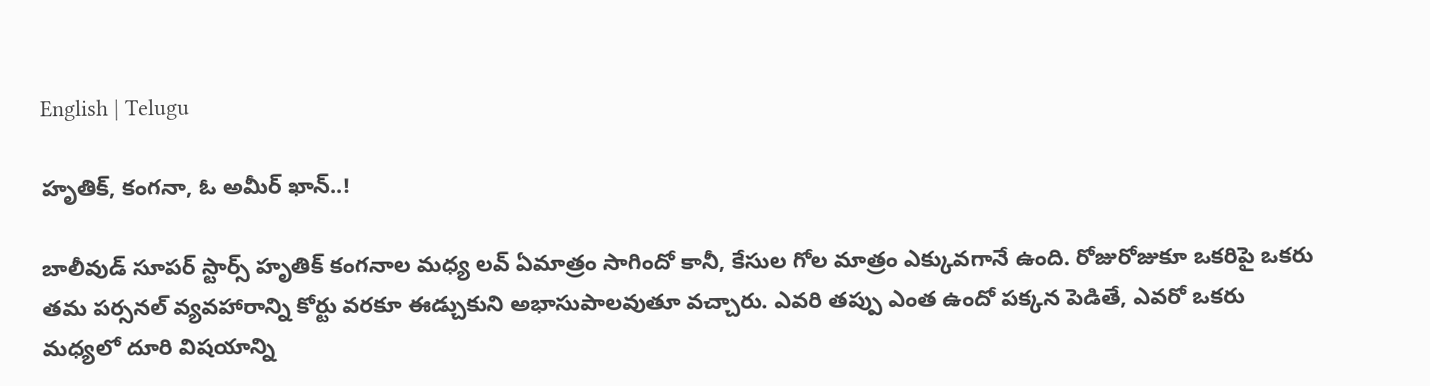English | Telugu

హృతిక్, కంగనా, ఓ అమీర్ ఖాన్..!

బాలీవుడ్ సూపర్ స్టార్స్ హృతిక్ కంగనాల మధ్య లవ్ ఏమాత్రం సాగిందో కానీ, కేసుల గోల మాత్రం ఎక్కువగానే ఉంది. రోజురోజుకూ ఒకరిపై ఒకరు తమ పర్సనల్ వ్యవహారాన్ని కోర్టు వరకూ ఈడ్చుకుని అభాసుపాలవుతూ వచ్చారు. ఎవరి తప్పు ఎంత ఉందో పక్కన పెడితే, ఎవరో ఒకరు మధ్యలో దూరి విషయాన్ని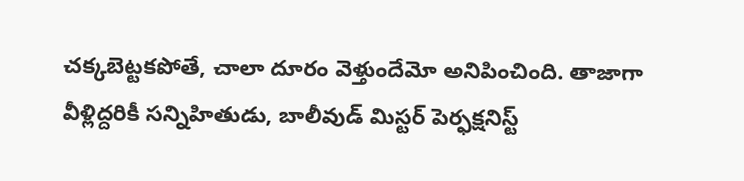చక్కబెట్టకపోతే, చాలా దూరం వెళ్తుందేమో అనిపించింది. తాజాగా వీళ్లిద్దరికీ సన్నిహితుడు, బాలీవుడ్ మిస్టర్ పెర్ఫక్షనిస్ట్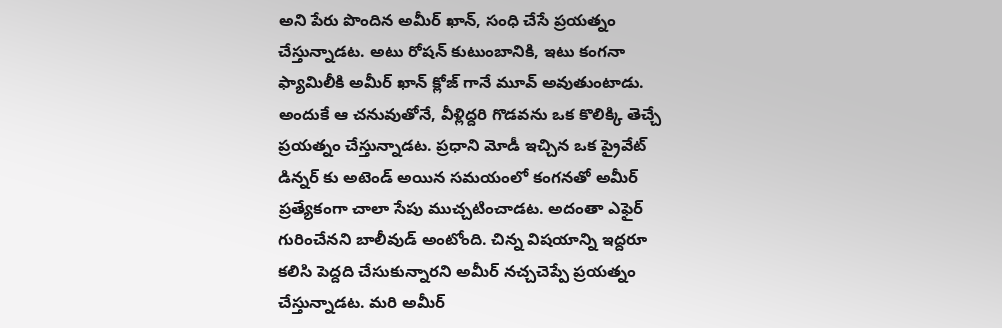అని పేరు పొందిన అమీర్ ఖాన్, సంధి చేసే ప్రయత్నం చేస్తున్నాడట. అటు రోషన్ కుటుంబానికి, ఇటు కంగనా ఫ్యామిలీకి అమీర్ ఖాన్ క్లోజ్ గానే మూవ్ అవుతుంటాడు. అందుకే ఆ చనువుతోనే, వీళ్లిద్దరి గొడవను ఒక కొలిక్కి తెచ్చే ప్రయత్నం చేస్తున్నాడట. ప్రధాని మోడీ ఇచ్చిన ఒక ప్రైవేట్ డిన్నర్ కు అటెండ్ అయిన సమయంలో కంగనతో అమీర్ ప్రత్యేకంగా చాలా సేపు ముచ్చటించాడట. అదంతా ఎఫైర్ గురించేనని బాలీవుడ్ అంటోంది. చిన్న విషయాన్ని ఇద్దరూ కలిసి పెద్దది చేసుకున్నారని అమీర్ నచ్చచెప్పే ప్రయత్నం చేస్తున్నాడట. మరి అమీర్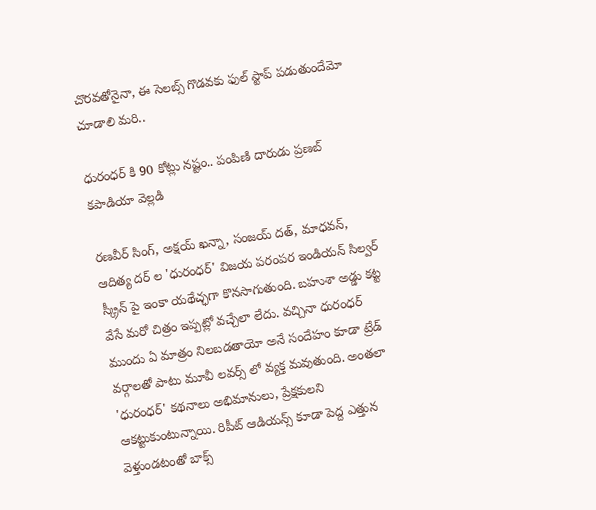చొరవతోనైనా, ఈ సెలబ్స్ గొడవకు ఫుల్ స్టాప్ పడుతుందేమో చూడాలి మరి..

ధురంధర్ కి 90 కోట్లు నష్టం.. పంపిణి దారుడు ప్రణబ్ కపాడియా వెల్లడి

రణవీర్ సింగ్, అక్షయ్ ఖన్నా, సంజయ్ దత్, మాధవన్, ఆదిత్య దర్ ల 'ధురంధర్' విజయ పరంపర ఇండియన్ సిల్వర్ స్క్రీన్ పై ఇంకా యథేచ్ఛగా కొనసాగుతుంది. బహుశా అడ్డు కట్ట వేసే మరో చిత్రం ఇప్పట్లో వచ్చేలా లేదు. వచ్చినా ధురంధర్ ముందు ఏ మాత్రం నిలబడతాయో అనే సందేహం కూడా ట్రేడ్ వర్గాలతో పాటు మూవీ లవర్స్ లో వ్యక్త మవుతుంది. అంతలా 'ధురంధర్' కథనాలు అభిమానులు, ప్రేక్షకులని ఆకట్టుకుంటున్నాయి. రిపీట్ ఆడియన్స్ కూడా పెద్ద ఎత్తున వెళ్తుండటంతో బాక్స్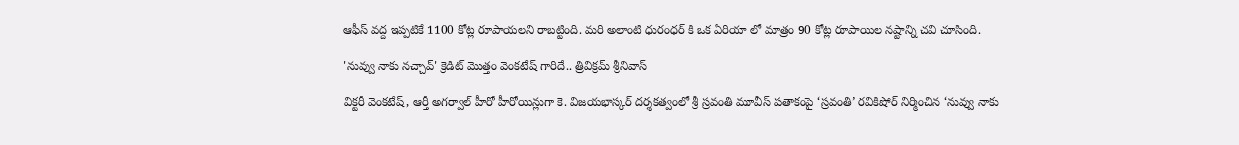ఆఫీస్ వద్ద ఇప్పటికే 1100 కోట్ల రూపాయలని రాబట్టింది. మరి అలాంటి ధురంధర్ కి ఒక ఏరియా లో మాత్రం 90 కోట్ల రూపాయిల నష్టాన్ని చవి చూసింది.

'నువ్వు నాకు నచ్చావ్' క్రెడిట్ మొత్తం వెంకటేష్ గారిదే.. త్రివిక్రమ్ శ్రీనివాస్

విక్టరీ వెంకటేష్, ఆర్తీ అగర్వాల్ హీరో హీరోయిన్లుగా కె. విజయభాస్కర్ దర్శకత్వంలో శ్రీ స్రవంతి మూవీస్ పతాకంపై ‘స్రవంతి’ రవికిషోర్ నిర్మించిన ‘నువ్వు నాకు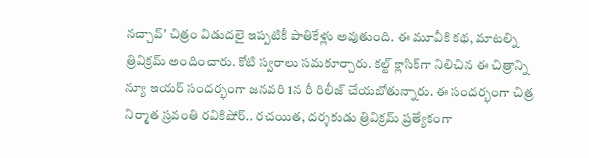నచ్చావ్’ చిత్రం విడుదలై ఇప్పటికీ పాతికేళ్లు అవుతుంది. ఈ మూవీకి కథ, మాటల్ని త్రివిక్రమ్ అందించారు. కోటి స్వరాలు సమకూర్చారు. కల్ట్ క్లాసిక్‌గా నిలిచిన ఈ చిత్రాన్ని న్యూ ఇయర్ సందర్భంగా జనవరి 1న రీ రిలీజ్ చేయబోతున్నారు. ఈ సందర్భంగా చిత్ర నిర్మాత స్రవంతి రవికిషోర్.. రచయిత, దర్శకుడు త్రివిక్రమ్ ప్రత్యేకంగా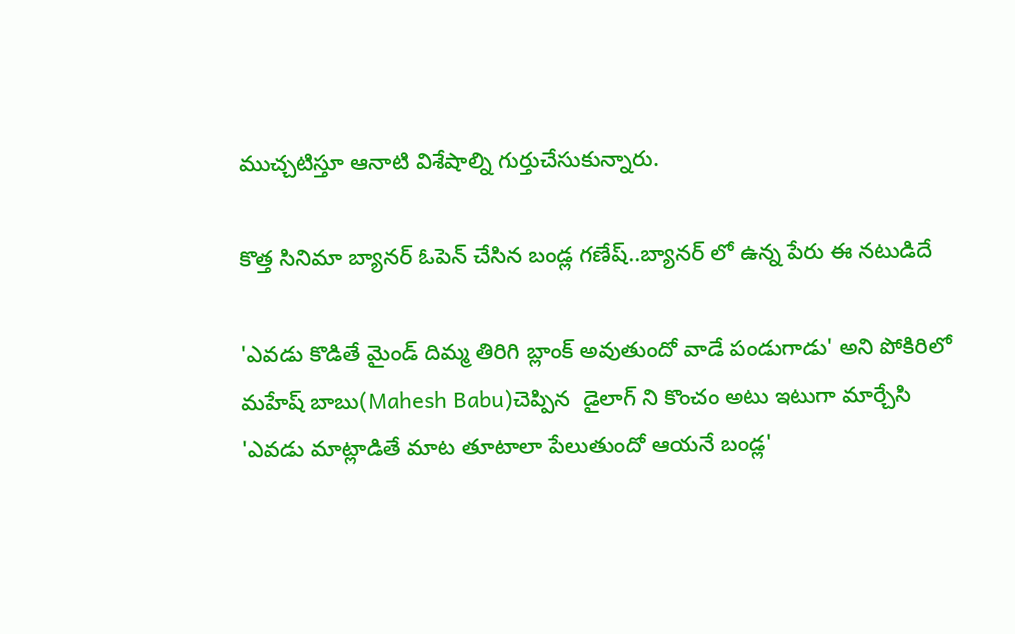ముచ్చటిస్తూ ఆనాటి విశేషాల్ని గుర్తుచేసుకున్నారు.

కొత్త సినిమా బ్యానర్ ఓపెన్ చేసిన బండ్ల గణేష్..బ్యానర్ లో ఉన్న పేరు ఈ నటుడిదే

'ఎవడు కొడితే మైండ్ దిమ్మ తిరిగి బ్లాంక్ అవుతుందో వాడే పండుగాడు' అని పోకిరిలో మహేష్ బాబు(Mahesh Babu)చెప్పిన  డైలాగ్ ని కొంచం అటు ఇటుగా మార్చేసి 'ఎవడు మాట్లాడితే మాట తూటాలా పేలుతుందో ఆయనే బండ్ల'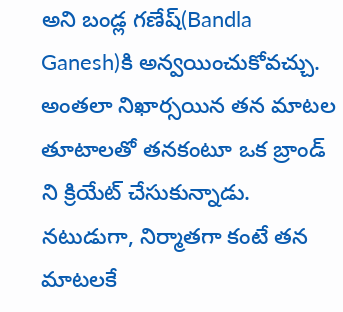అని బండ్ల గణేష్(Bandla Ganesh)కి అన్వయించుకోవచ్చు. అంతలా నిఖార్సయిన తన మాటల తూటాలతో తనకంటూ ఒక బ్రాండ్ ని క్రియేట్ చేసుకున్నాడు. నటుడుగా, నిర్మాతగా కంటే తన మాటలకే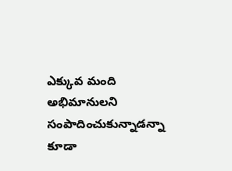ఎక్కువ మంది అభిమానులని సంపాదించుకున్నాడన్నా కూడా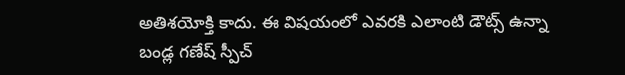అతిశయోక్తి కాదు. ఈ విషయంలో ఎవరకి ఎలాంటి డౌట్స్ ఉన్నా బండ్ల గణేష్ స్పీచ్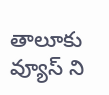తాలూకు వ్యూస్ ని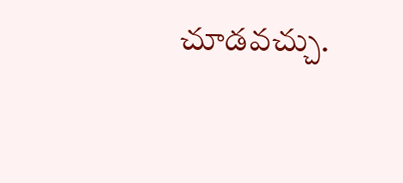చూడవచ్చు.